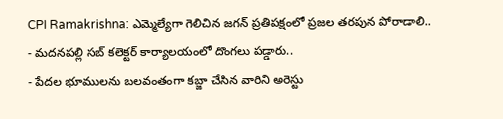CPI Ramakrishna: ఎమ్మెల్యేగా గెలిచిన జగన్ ప్రతిపక్షంలో ప్రజల తరపున పోరాడాలి..
- మదనపల్లి సబ్ కలెక్టర్ కార్యాలయంలో దొంగలు పడ్డారు..
- పేదల భూములను బలవంతంగా కబ్జా చేసిన వారిని అరెస్టు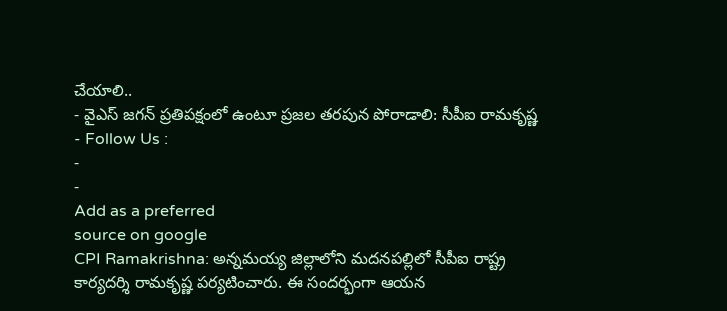చేయాలి..
- వైఎస్ జగన్ ప్రతిపక్షంలో ఉంటూ ప్రజల తరపున పోరాడాలి: సీపీఐ రామకృష్ణ
- Follow Us :
-
-
Add as a preferred
source on google
CPI Ramakrishna: అన్నమయ్య జిల్లాలోని మదనపల్లిలో సీపీఐ రాష్ట్ర కార్యదర్శి రామకృష్ణ పర్యటించారు. ఈ సందర్భంగా ఆయన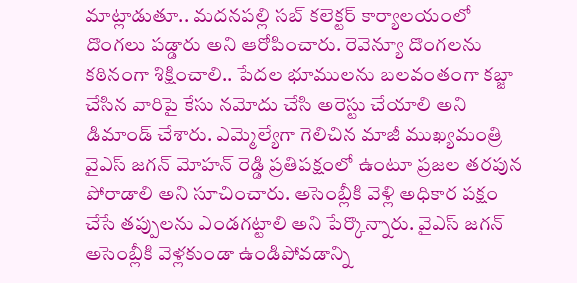మాట్లాడుతూ.. మదనపల్లి సబ్ కలెక్టర్ కార్యాలయంలో దొంగలు పడ్డారు అని ఆరోపించారు. రెవెన్యూ దొంగలను కఠినంగా శిక్షించాలి.. పేదల భూములను బలవంతంగా కబ్జా చేసిన వారిపై కేసు నమోదు చేసి అరెస్టు చేయాలి అని డిమాండ్ చేశారు. ఎమ్మెల్యేగా గెలిచిన మాజీ ముఖ్యమంత్రి వైఎస్ జగన్ మోహన్ రెడ్డి ప్రతిపక్షంలో ఉంటూ ప్రజల తరపున పోరాడాలి అని సూచించారు. అసెంబ్లీకి వెళ్లి అధికార పక్షం చేసే తప్పులను ఎండగట్టాలి అని పేర్కొన్నారు. వైఎస్ జగన్ అసెంబ్లీకి వెళ్లకుండా ఉండిపోవడాన్ని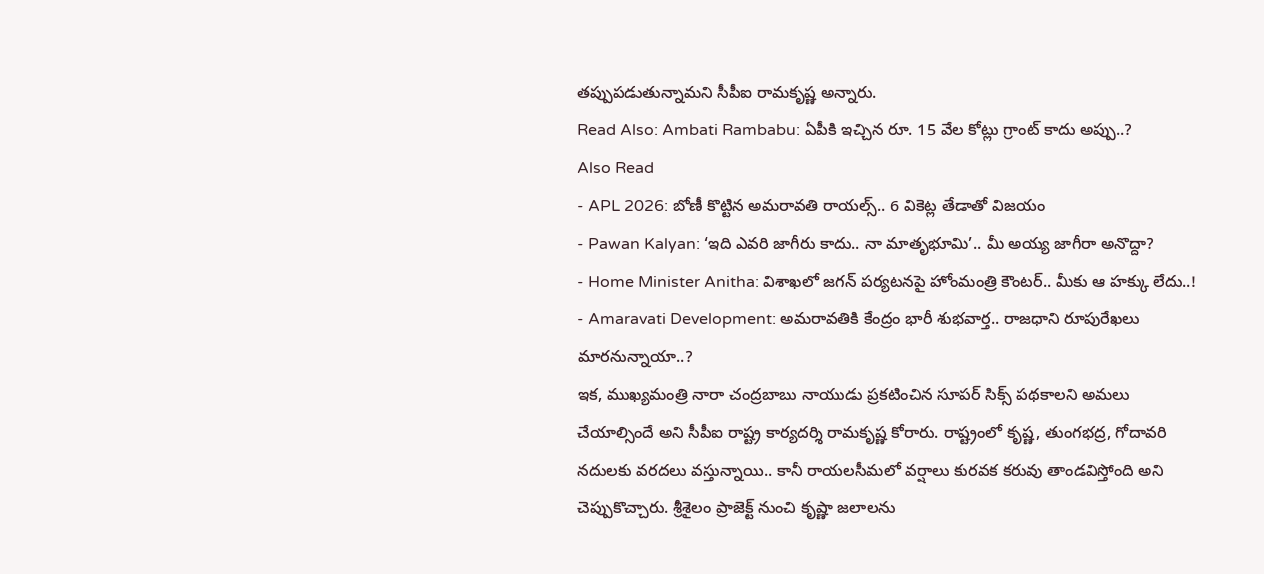తప్పుపడుతున్నామని సీపీఐ రామకృష్ణ అన్నారు.
Read Also: Ambati Rambabu: ఏపీకి ఇచ్చిన రూ. 15 వేల కోట్లు గ్రాంట్ కాదు అప్పు..?
Also Read
- APL 2026: బోణీ కొట్టిన అమరావతి రాయల్స్.. 6 వికెట్ల తేడాతో విజయం
- Pawan Kalyan: ‘ఇది ఎవరి జాగీరు కాదు.. నా మాతృభూమి’.. మీ అయ్య జాగీరా అనొద్దా?
- Home Minister Anitha: విశాఖలో జగన్ పర్యటనపై హోంమంత్రి కౌంటర్.. మీకు ఆ హక్కు లేదు..!
- Amaravati Development: అమరావతికి కేంద్రం భారీ శుభవార్త.. రాజధాని రూపురేఖలు మారనున్నాయా..?
ఇక, ముఖ్యమంత్రి నారా చంద్రబాబు నాయుడు ప్రకటించిన సూపర్ సిక్స్ పథకాలని అమలు చేయాల్సిందే అని సీపీఐ రాష్ట్ర కార్యదర్శి రామకృష్ణ కోరారు. రాష్ట్రంలో కృష్ణ, తుంగభద్ర, గోదావరి నదులకు వరదలు వస్తున్నాయి.. కానీ రాయలసీమలో వర్షాలు కురవక కరువు తాండవిస్తోంది అని చెప్పుకొచ్చారు. శ్రీశైలం ప్రాజెక్ట్ నుంచి కృష్ణా జలాలను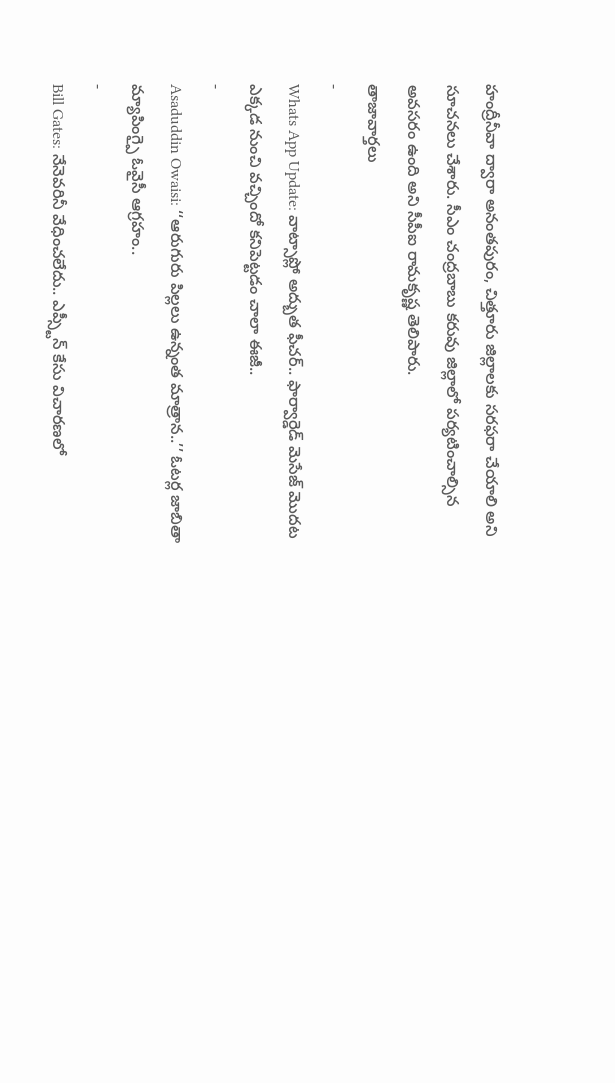హంద్రీనీవా ద్వారా అనంతపురం, చిత్తూరు జిల్లాలకు సరఫరా చేయాలి అని సూచనలు చేశారు. సీఎం చంద్రబాబు కరువు జిల్లాలో పర్యటించాల్సిన అవసరం ఉంది అని సీపీఐ రామకృష్ణ తెలిపారు.
తాజావార్తలు
-
Whats App Update: వాట్సాప్లో అద్బుత ఫీచర్.. ఫార్వార్డెడ్ మెసేజ్ మొదట ఎక్కడ నుంచి వచ్చిందో కనిపెట్టడం చాలా ఈజీ..
-
Asaduddin Owaisi: ‘‘ఆరుగురు పిల్లలు ఉన్నంత మాత్రాన..’’ ఓటర్ల జాబితా మ్యాపింగ్పై ఓవైసీ ఆగ్రహం..
-
Bill Gates: నేనెవరినీ వేధించలేదు.. ఎప్స్టీన్ కేసు విచారణలో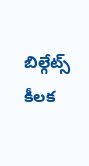బిల్గేట్స్ కీలక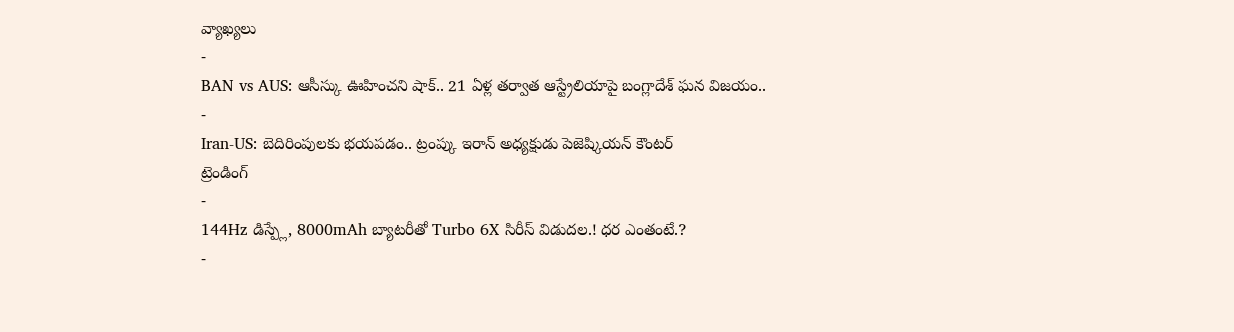వ్యాఖ్యలు
-
BAN vs AUS: ఆసీస్కు ఊహించని షాక్.. 21 ఏళ్ల తర్వాత ఆస్ట్రేలియాపై బంగ్లాదేశ్ ఘన విజయం..
-
Iran-US: బెదిరింపులకు భయపడం.. ట్రంప్కు ఇరాన్ అధ్యక్షుడు పెజెష్కియన్ కౌంటర్
ట్రెండింగ్
-
144Hz డిస్ప్లే, 8000mAh బ్యాటరీతో Turbo 6X సిరీస్ విడుదల.! ధర ఎంతంటే.?
-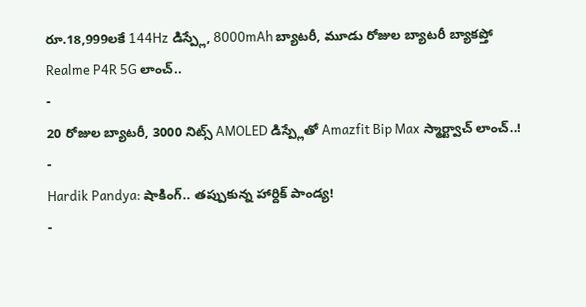రూ.18,999లకే 144Hz డిస్ప్లే, 8000mAh బ్యాటరీ, మూడు రోజుల బ్యాటరీ బ్యాకప్తో Realme P4R 5G లాంచ్..
-
20 రోజుల బ్యాటరీ, 3000 నిట్స్ AMOLED డిస్ప్లేతో Amazfit Bip Max స్మార్ట్వాచ్ లాంచ్..!
-
Hardik Pandya: షాకింగ్.. తప్పుకున్న హార్దిక్ పాండ్య!
-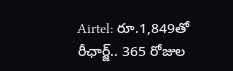Airtel: రూ.1,849తో రీఛార్జ్.. 365 రోజుల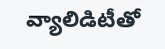వ్యాలిడిటీతో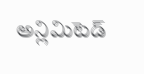అన్లిమిటెడ్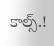కాల్స్.!